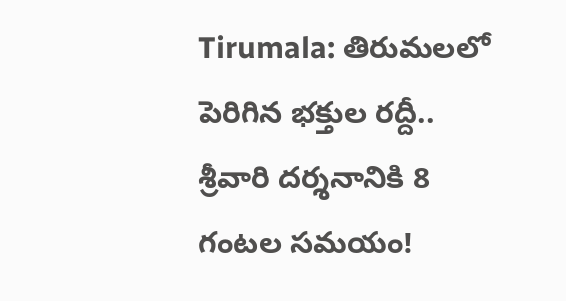Tirumala: తిరుమలలో పెరిగిన భక్తుల రద్దీ.. శ్రీవారి దర్శనానికి 8 గంటల సమయం!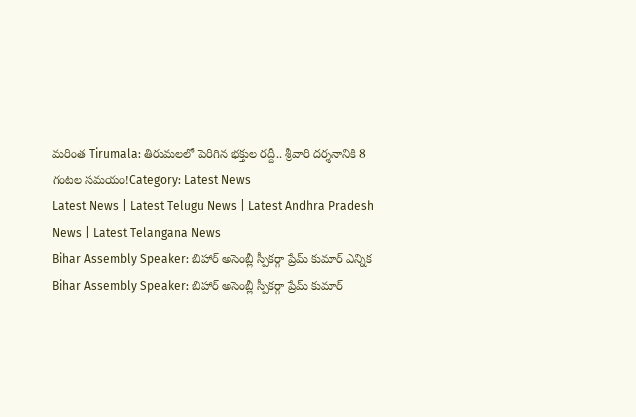మరింత Tirumala: తిరుమలలో పెరిగిన భక్తుల రద్దీ.. శ్రీవారి దర్శనానికి 8 గంటల సమయం!Category: Latest News
Latest News | Latest Telugu News | Latest Andhra Pradesh News | Latest Telangana News
Bihar Assembly Speaker: బిహార్ అసెంబ్లీ స్పీకర్గా ప్రేమ్ కుమార్ ఎన్నిక
Bihar Assembly Speaker: బిహార్ అసెంబ్లీ స్పీకర్గా ప్రేమ్ కుమార్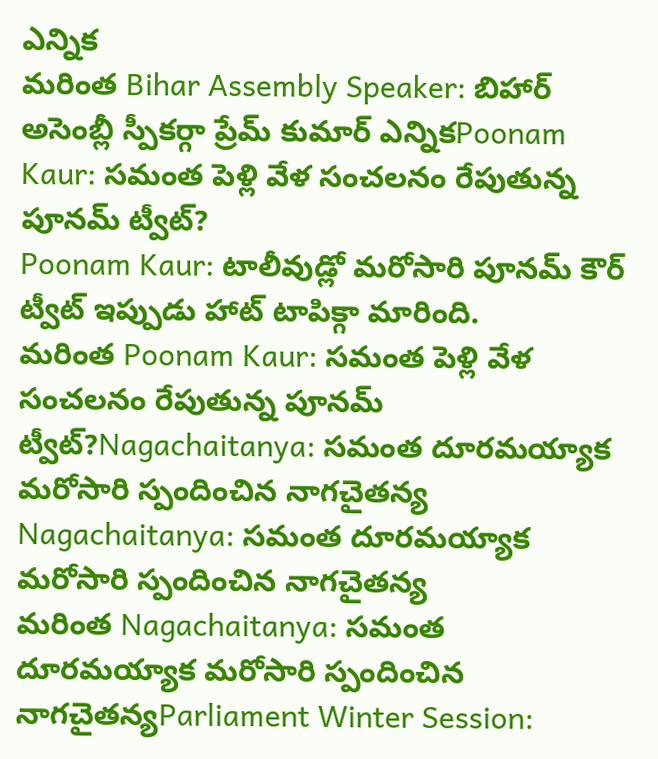ఎన్నిక
మరింత Bihar Assembly Speaker: బిహార్ అసెంబ్లీ స్పీకర్గా ప్రేమ్ కుమార్ ఎన్నికPoonam Kaur: సమంత పెళ్లి వేళ సంచలనం రేపుతున్న పూనమ్ ట్వీట్?
Poonam Kaur: టాలీవుడ్లో మరోసారి పూనమ్ కౌర్ ట్వీట్ ఇప్పుడు హాట్ టాపిక్గా మారింది.
మరింత Poonam Kaur: సమంత పెళ్లి వేళ సంచలనం రేపుతున్న పూనమ్ ట్వీట్?Nagachaitanya: సమంత దూరమయ్యాక మరోసారి స్పందించిన నాగచైతన్య
Nagachaitanya: సమంత దూరమయ్యాక మరోసారి స్పందించిన నాగచైతన్య
మరింత Nagachaitanya: సమంత దూరమయ్యాక మరోసారి స్పందించిన నాగచైతన్యParliament Winter Session: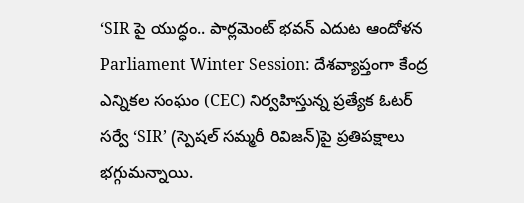‘SIR పై యుద్ధం.. పార్లమెంట్ భవన్ ఎదుట ఆందోళన
Parliament Winter Session: దేశవ్యాప్తంగా కేంద్ర ఎన్నికల సంఘం (CEC) నిర్వహిస్తున్న ప్రత్యేక ఓటర్ సర్వే ‘SIR’ (స్పెషల్ సమ్మరీ రివిజన్)పై ప్రతిపక్షాలు భగ్గుమన్నాయి.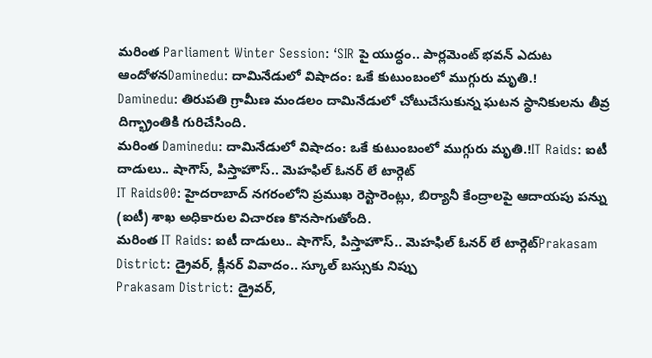మరింత Parliament Winter Session: ‘SIR పై యుద్ధం.. పార్లమెంట్ భవన్ ఎదుట ఆందోళనDaminedu: దామినేడులో విషాదం: ఒకే కుటుంబంలో ముగ్గురు మృతి.!
Daminedu: తిరుపతి గ్రామీణ మండలం దామినేడులో చోటుచేసుకున్న ఘటన స్థానికులను తీవ్ర దిగ్భ్రాంతికి గురిచేసింది.
మరింత Daminedu: దామినేడులో విషాదం: ఒకే కుటుంబంలో ముగ్గురు మృతి.!IT Raids: ఐటీ దాడులు.. షాగౌస్, పిస్తాహౌస్.. మెహఫిల్ ఓనర్ లే టార్గెట్
IT Raids00: హైదరాబాద్ నగరంలోని ప్రముఖ రెస్టారెంట్లు, బిర్యానీ కేంద్రాలపై ఆదాయపు పన్ను (ఐటీ) శాఖ అధికారుల విచారణ కొనసాగుతోంది.
మరింత IT Raids: ఐటీ దాడులు.. షాగౌస్, పిస్తాహౌస్.. మెహఫిల్ ఓనర్ లే టార్గెట్Prakasam District: డ్రైవర్, క్లీనర్ వివాదం.. స్కూల్ బస్సుకు నిప్పు
Prakasam District: డ్రైవర్,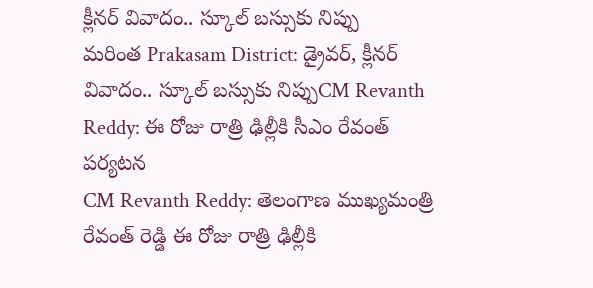క్లీనర్ వివాదం.. స్కూల్ బస్సుకు నిప్పు
మరింత Prakasam District: డ్రైవర్, క్లీనర్ వివాదం.. స్కూల్ బస్సుకు నిప్పుCM Revanth Reddy: ఈ రోజు రాత్రి ఢిల్లీకి సీఎం రేవంత్ పర్యటన
CM Revanth Reddy: తెలంగాణ ముఖ్యమంత్రి రేవంత్ రెడ్డి ఈ రోజు రాత్రి ఢిల్లీకి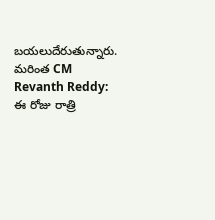బయలుదేరుతున్నారు.
మరింత CM Revanth Reddy: ఈ రోజు రాత్రి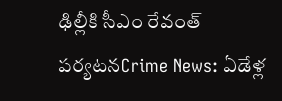ఢిల్లీకి సీఎం రేవంత్ పర్యటనCrime News: ఏడేళ్ల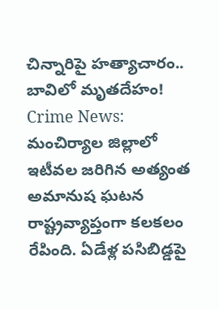చిన్నారిపై హత్యాచారం.. బావిలో మృతదేహం!
Crime News: మంచిర్యాల జిల్లాలో ఇటీవల జరిగిన అత్యంత అమానుష ఘటన రాష్ట్రవ్యాప్తంగా కలకలం రేపింది. ఏడేళ్ల పసిబిడ్డపై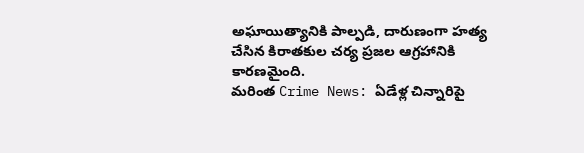అఘాయిత్యానికి పాల్పడి, దారుణంగా హత్య చేసిన కిరాతకుల చర్య ప్రజల ఆగ్రహానికి కారణమైంది.
మరింత Crime News: ఏడేళ్ల చిన్నారిపై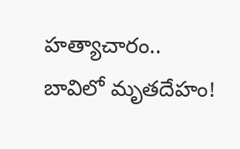హత్యాచారం.. బావిలో మృతదేహం!